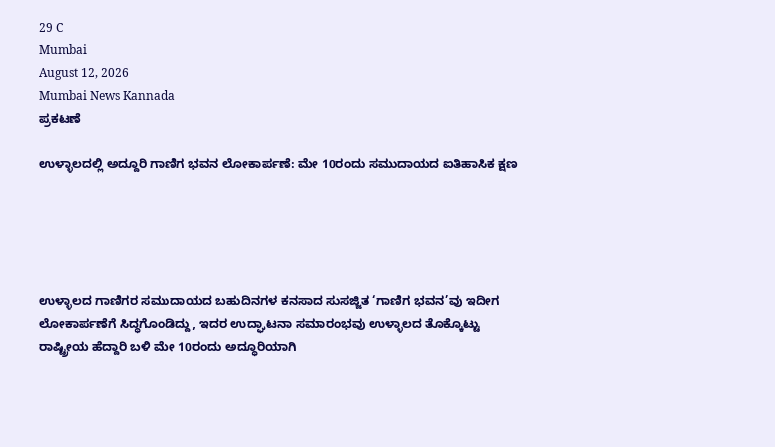29 C
Mumbai
August 12, 2026
Mumbai News Kannada
ಪ್ರಕಟಣೆ

ಉಳ್ಳಾಲದಲ್ಲಿ ಅದ್ದೂರಿ ಗಾಣಿಗ ಭವನ ಲೋಕಾರ್ಪಣೆ: ಮೇ 10ರಂದು ಸಮುದಾಯದ ಐತಿಹಾಸಿಕ ಕ್ಷಣ





ಉಳ್ಳಾಲದ ಗಾಣಿಗರ ಸಮುದಾಯದ ಬಹುದಿನಗಳ ಕನಸಾದ ಸುಸಜ್ಜಿತ ‘ಗಾಣಿಗ ಭವನ’ವು ಇದೀಗ ಲೋಕಾರ್ಪಣೆಗೆ ಸಿದ್ಧಗೊಂಡಿದ್ದು, ಇದರ ಉದ್ಘಾಟನಾ ಸಮಾರಂಭವು ಉಳ್ಳಾಲದ ತೊಕ್ಕೊಟ್ಟು ರಾಷ್ಟ್ರೀಯ ಹೆದ್ದಾರಿ ಬಳಿ ಮೇ 10ರಂದು ಅದ್ಧೂರಿಯಾಗಿ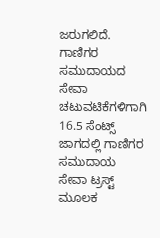ಜರುಗಲಿದೆ. ಗಾಣಿಗರ ಸಮುದಾಯದ ಸೇವಾ ಚಟುವಟಿಕೆಗಳಿಗಾಗಿ 16.5 ಸೆಂಟ್ಸ್ ಜಾಗದಲ್ಲಿ ಗಾಣಿಗರ ಸಮುದಾಯ ಸೇವಾ ಟ್ರಸ್ಟ್ ಮೂಲಕ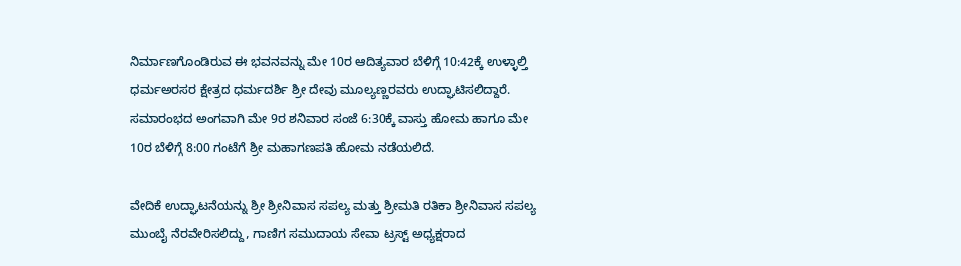ನಿರ್ಮಾಣಗೊಂಡಿರುವ ಈ ಭವನವನ್ನು ಮೇ 10ರ ಆದಿತ್ಯವಾರ ಬೆಳಿಗ್ಗೆ 10:42ಕ್ಕೆ ಉಳ್ಳಾಲ್ತಿ ಧರ್ಮಅರಸರ ಕ್ಷೇತ್ರದ ಧರ್ಮದರ್ಶಿ ಶ್ರೀ ದೇವು ಮೂಲ್ಯಣ್ಣರವರು ಉದ್ಘಾಟಿಸಲಿದ್ದಾರೆ. ಸಮಾರಂಭದ ಅಂಗವಾಗಿ ಮೇ 9ರ ಶನಿವಾರ ಸಂಜೆ 6:30ಕ್ಕೆ ವಾಸ್ತು ಹೋಮ ಹಾಗೂ ಮೇ 10ರ ಬೆಳಿಗ್ಗೆ 8:00 ಗಂಟೆಗೆ ಶ್ರೀ ಮಹಾಗಣಪತಿ ಹೋಮ ನಡೆಯಲಿದೆ.

ವೇದಿಕೆ ಉದ್ಘಾಟನೆಯನ್ನು ಶ್ರೀ ಶ್ರೀನಿವಾಸ ಸಪಲ್ಯ ಮತ್ತು ಶ್ರೀಮತಿ ರತಿಕಾ ಶ್ರೀನಿವಾಸ ಸಪಲ್ಯ ಮುಂಬೈ ನೆರವೇರಿಸಲಿದ್ದು, ಗಾಣಿಗ ಸಮುದಾಯ ಸೇವಾ ಟ್ರಸ್ಟ್ ಅಧ್ಯಕ್ಷರಾದ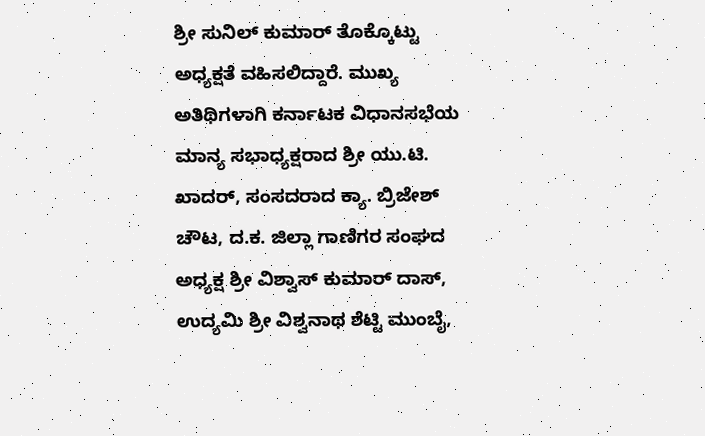ಶ್ರೀ ಸುನಿಲ್ ಕುಮಾರ್ ತೊಕ್ಕೊಟ್ಟು ಅಧ್ಯಕ್ಷತೆ ವಹಿಸಲಿದ್ದಾರೆ. ಮುಖ್ಯ ಅತಿಥಿಗಳಾಗಿ ಕರ್ನಾಟಕ ವಿಧಾನಸಭೆಯ ಮಾನ್ಯ ಸಭಾಧ್ಯಕ್ಷರಾದ ಶ್ರೀ ಯು.ಟಿ. ಖಾದರ್, ಸಂಸದರಾದ ಕ್ಯಾ. ಬ್ರಿಜೇಶ್ ಚೌಟ, ದ.ಕ. ಜಿಲ್ಲಾ ಗಾಣಿಗರ ಸಂಘದ ಅಧ್ಯಕ್ಷ ಶ್ರೀ ವಿಶ್ವಾಸ್ ಕುಮಾರ್ ದಾಸ್, ಉದ್ಯಮಿ ಶ್ರೀ ವಿಶ್ವನಾಥ ಶೆಟ್ಟಿ ಮುಂಬೈ,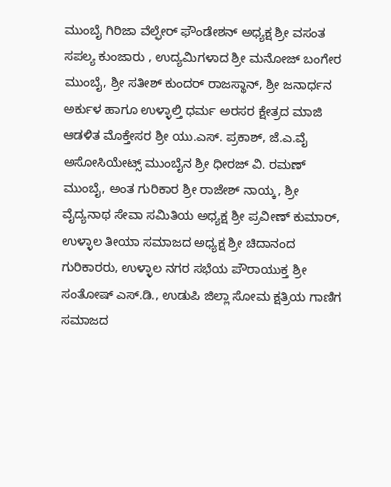ಮುಂಬೈ ಗಿರಿಜಾ ವೆಲ್ಫೇರ್ ಫೌಂಡೇಶನ್ ಅಧ್ಯಕ್ಷ ಶ್ರೀ ವಸಂತ ಸಪಲ್ಯ ಕುಂಜಾರು , ಉದ್ಯಮಿಗಳಾದ ಶ್ರೀ ಮನೋಜ್ ಬಂಗೇರ ಮುಂಬೈ, ಶ್ರೀ ಸತೀಶ್ ಕುಂದರ್ ರಾಜಸ್ಥಾನ್, ಶ್ರೀ ಜನಾರ್ಧನ ಅರ್ಕುಳ ಹಾಗೂ ಉಳ್ಳಾಲ್ತಿ ಧರ್ಮ ಅರಸರ ಕ್ಷೇತ್ರದ ಮಾಜಿ ಆಡಳಿತ ಮೊಕ್ತೇಸರ ಶ್ರೀ ಯು.ಎಸ್. ಪ್ರಕಾಶ್, ಜೆ.ಎ.ವೈ ಅಸೋಸಿಯೇಟ್ಸ್ ಮುಂಬೈನ ಶ್ರೀ ಧೀರಜ್ ವಿ. ರಮಣ್ ಮುಂಬೈ, ಅಂತ ಗುರಿಕಾರ ಶ್ರೀ ರಾಜೇಶ್ ನಾಯ್ಕ, ಶ್ರೀ ವೈದ್ಯನಾಥ ಸೇವಾ ಸಮಿತಿಯ ಅಧ್ಯಕ್ಷ ಶ್ರೀ ಪ್ರವೀಣ್ ಕುಮಾರ್, ಉಳ್ಳಾಲ ತೀಯಾ ಸಮಾಜದ ಅಧ್ಯಕ್ಷ ಶ್ರೀ ಚಿದಾನಂದ ಗುರಿಕಾರರು, ಉಳ್ಳಾಲ ನಗರ ಸಭೆಯ ಪೌರಾಯುಕ್ತ ಶ್ರೀ ಸಂತೋಷ್ ಎಸ್.ಡಿ., ಉಡುಪಿ ಜಿಲ್ಲಾ ಸೋಮ ಕ್ಷತ್ರಿಯ ಗಾಣಿಗ ಸಮಾಜದ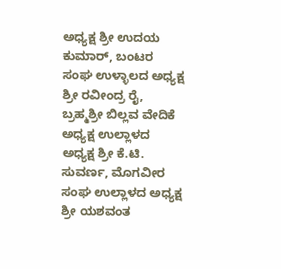ಅಧ್ಯಕ್ಷ ಶ್ರೀ ಉದಯ ಕುಮಾರ್, ಬಂಟರ ಸಂಘ ಉಳ್ಳಾಲದ ಅಧ್ಯಕ್ಷ ಶ್ರೀ ರವೀಂದ್ರ ರೈ, ಬ್ರಹ್ಮಶ್ರೀ ಬಿಲ್ಲವ ವೇದಿಕೆ ಅಧ್ಯಕ್ಷ ಉಲ್ಲಾಳದ ಅಧ್ಯಕ್ಷ ಶ್ರೀ ಕೆ.ಟಿ. ಸುವರ್ಣ, ಮೊಗವೀರ ಸಂಘ ಉಲ್ಲಾಳದ ಅಧ್ಯಕ್ಷ ಶ್ರೀ ಯಶವಂತ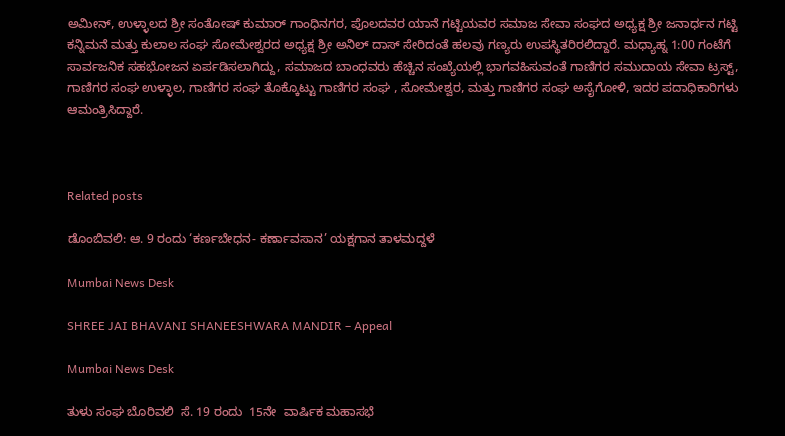ಅಮೀನ್, ಉಳ್ಳಾಲದ ಶ್ರೀ ಸಂತೋಷ್ ಕುಮಾರ್ ಗಾಂಧಿನಗರ, ಪೊಲದವರ ಯಾನೆ ಗಟ್ಟಿಯವರ ಸಮಾಜ ಸೇವಾ ಸಂಘದ ಅಧ್ಯಕ್ಷ ಶ್ರೀ ಜನಾರ್ಧನ ಗಟ್ಟಿ ಕನ್ನಿಮನೆ ಮತ್ತು ಕುಲಾಲ ಸಂಘ ಸೋಮೇಶ್ವರದ ಅಧ್ಯಕ್ಷ ಶ್ರೀ ಅನಿಲ್ ದಾಸ್ ಸೇರಿದಂತೆ ಹಲವು ಗಣ್ಯರು ಉಪಸ್ಥಿತರಿರಲಿದ್ದಾರೆ. ಮಧ್ಯಾಹ್ನ 1:00 ಗಂಟೆಗೆ ಸಾರ್ವಜನಿಕ ಸಹಭೋಜನ ಏರ್ಪಡಿಸಲಾಗಿದ್ದು, ಸಮಾಜದ ಬಾಂಧವರು ಹೆಚ್ಚಿನ ಸಂಖ್ಯೆಯಲ್ಲಿ ಭಾಗವಹಿಸುವಂತೆ ಗಾಣಿಗರ ಸಮುದಾಯ ಸೇವಾ ಟ್ರಸ್ಟ್, ಗಾಣಿಗರ ಸಂಘ ಉಳ್ಳಾಲ, ಗಾಣಿಗರ ಸಂಘ ತೊಕ್ಕೊಟ್ಟು ಗಾಣಿಗರ ಸಂಘ , ಸೋಮೇಶ್ವರ, ಮತ್ತು ಗಾಣಿಗರ ಸಂಘ ಅಸೈಗೋಳಿ, ಇದರ ಪದಾಧಿಕಾರಿಗಳು ಆಮಂತ್ರಿಸಿದ್ದಾರೆ.



Related posts

ಡೊಂಬಿವಲಿ: ಆ. 9 ರಂದು ‘ಕರ್ಣಬೇಧನ- ಕರ್ಣಾವಸಾನ’ ಯಕ್ಷಗಾನ ತಾಳಮದ್ದಳೆ

Mumbai News Desk

SHREE JAI BHAVANI SHANEESHWARA MANDIR – Appeal

Mumbai News Desk

ತುಳು ಸಂಘ ಬೊರಿವಲಿ  ಸೆ. 19 ರಂದು  15ನೇ  ವಾರ್ಷಿಕ ಮಹಾಸಭೆ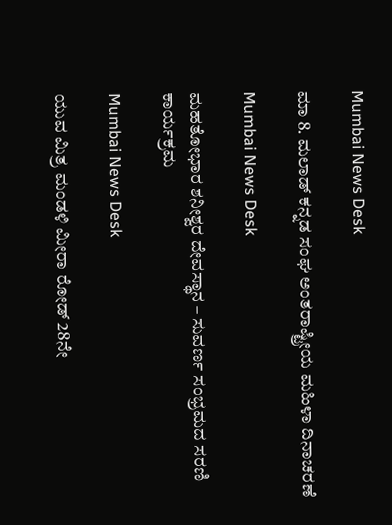Mumbai News Desk

ಮಾ 8. ಮಲಾಡ್ ಕನ್ನಡ ಸಂಘ ಅಂತರಾಷ್ಟ್ರೀಯ ಮಹಿಳಾ ದಿನಾಚರಣೆ

Mumbai News Desk

ಮಹತೋಭಾರ ಶನೀಶ್ವರ ದೇವಸ್ಥಾನ – ಸುವರ್ಣ ಸಂಭ್ರಮದ ಸರಣಿ ಕಾರ್ಯಕ್ರಮ

Mumbai News Desk

ಯುವ ಮಿತ್ರ ಮಂಡಳಿ ಮೀರಾ ರೋಡ್ 28ನೇ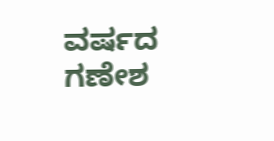ವರ್ಷದ ಗಣೇಶ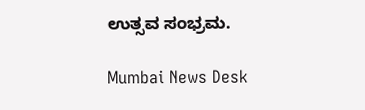ಉತ್ಸವ ಸಂಭ್ರಮ.

Mumbai News Desk